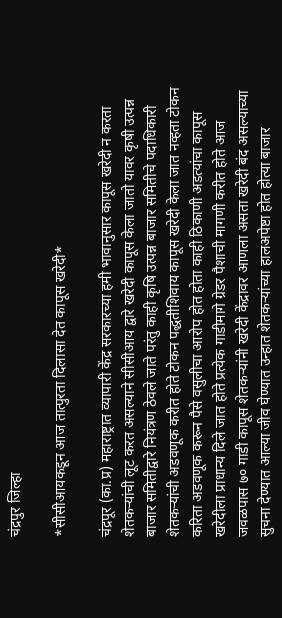चंद्रपुर जिल्हा

*सीसीआयकडून आज तात्पुरता दिलासा देत कापूस खरेदी*

चंद्रपूर (का.प्र) महाराष्ट्रात व्यापारी केंद्र सरकारच्या हमी भावानुसार कापूस खरेदी न करता शेतकऱ्यांची लूट करत असल्याने सीसीआय द्वारे खरेदी कापूस केला जातो यावर कृषी उत्पन्न बाजार समितीद्वारे नियंत्रण ठेवले जाते परंतु काही कृषि उत्पन्न बाजार समितीचे पदाधिकारी शेतकऱ्यांची अडवणूक करीत होते टोकन पद्धतीशिवाय कापूस खरेदी केला जात नव्हता टोकन करिता अडवणूक करून पैसे वसुलीचा आरोप होत होता काही ठिकाणी अडत्यांचा कापूस खरेदीला प्राधान्य दिले जात होते प्रत्येक गाडीमागे ग्रेडर पैशाची मागणी करीत होते आज जवळपास ७० गाडी कापूस शेतकऱ्यांनी खरेदी केंद्रावर आणला असता खरेदी बंद असल्याच्या सुचना देण्यात आल्या जीव घेण्यात उन्हात शेतकऱ्यांच्या हालअपेष्टा होत होत्या बाजार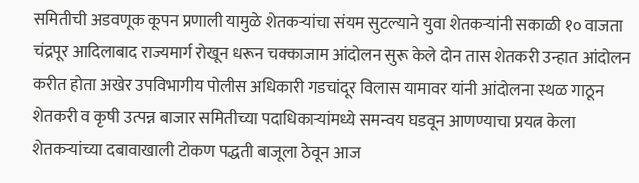समितीची अडवणूक कूपन प्रणाली यामुळे शेतकर्‍यांचा संयम सुटल्याने युवा शेतकऱ्यांनी सकाळी १० वाजता चंद्रपूर आदिलाबाद राज्यमार्ग रोखून धरून चक्काजाम आंदोलन सुरू केले दोन तास शेतकरी उन्हात आंदोलन करीत होता अखेर उपविभागीय पोलीस अधिकारी गडचांदूर विलास यामावर यांनी आंदोलना स्थळ गाठून शेतकरी व कृषी उत्पन्न बाजार समितीच्या पदाधिकाऱ्यांमध्ये समन्वय घडवून आणण्याचा प्रयत्न केला शेतकऱ्यांच्या दबावाखाली टोकण पद्धती बाजूला ठेवून आज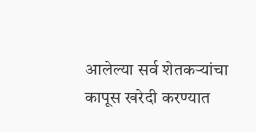आलेल्या सर्व शेतकऱ्यांचा कापूस खरेदी करण्यात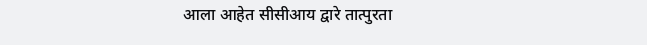आला आहेत सीसीआय द्वारे तात्पुरता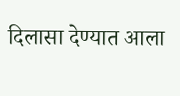दिलासा देण्यात आला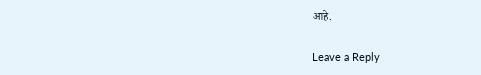आहे.

Leave a Reply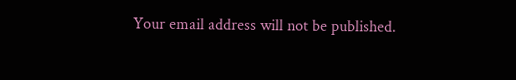Your email address will not be published.